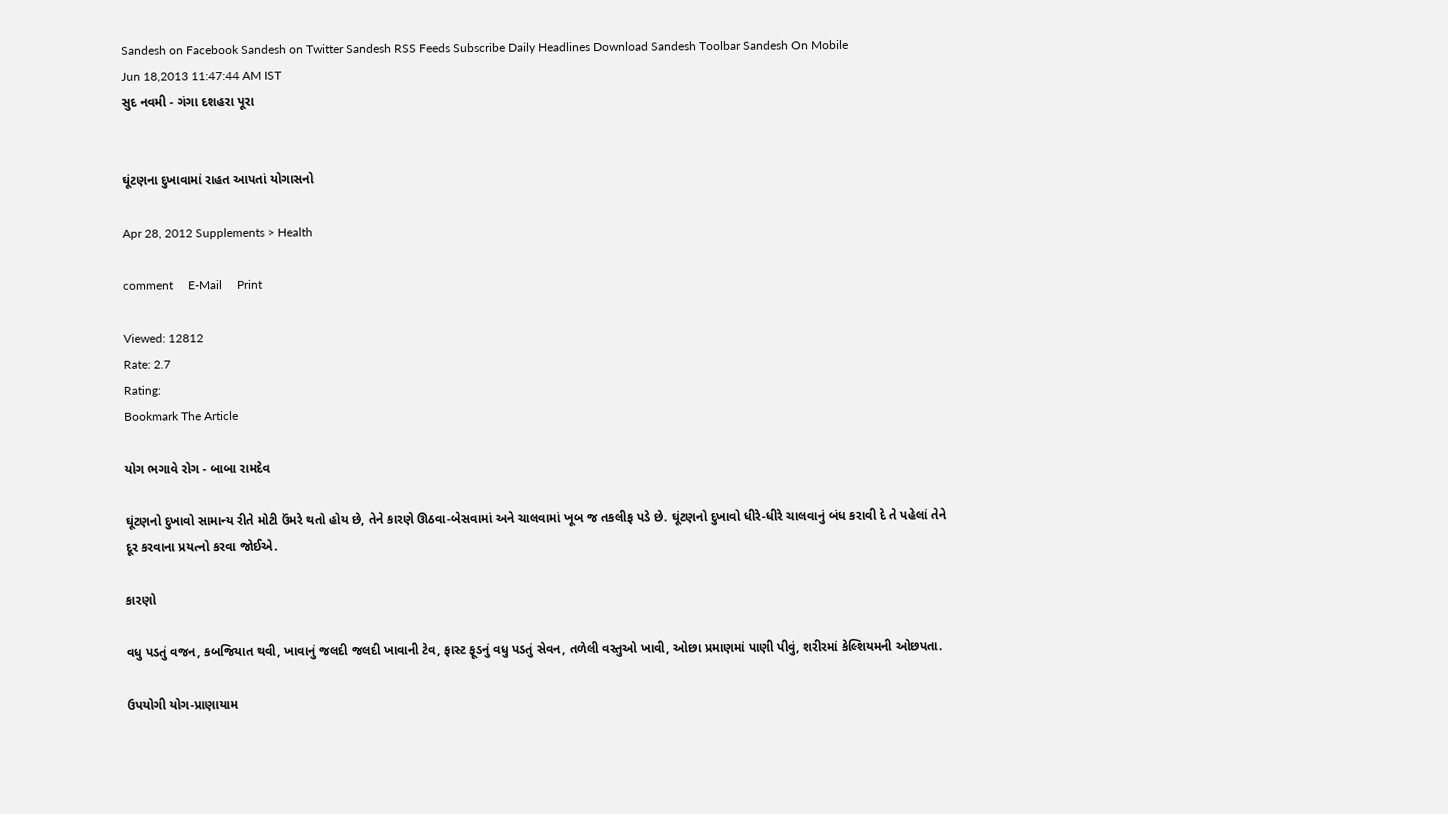Sandesh on Facebook Sandesh on Twitter Sandesh RSS Feeds Subscribe Daily Headlines Download Sandesh Toolbar Sandesh On Mobile
Jun 18,2013 11:47:44 AM IST
સુદ નવમી - ગંગા દશહરા પૂરા


ઘૂંટણના દુખાવામાં રાહત આપતાં યોગાસનો

Apr 28, 2012 Supplements > Health

comment     E-Mail     Print

Viewed: 12812
Rate: 2.7
Rating:
Bookmark The Article

યોગ ભગાવે રોગ - બાબા રામદેવ

ઘૂંટણનો દુખાવો સામાન્ય રીતે મોટી ઉંમરે થતો હોય છે, તેને કારણે ઊઠવા-બેસવામાં અને ચાલવામાં ખૂબ જ તકલીફ પડે છે. ઘૂંટણનો દુખાવો ધીરે-ધીરે ચાલવાનું બંધ કરાવી દે તે પહેલાં તેને દૂર કરવાના પ્રયત્નો કરવા જોઈએ.

કારણો

વધુ પડતું વજન, કબજિયાત થવી, ખાવાનું જલદી જલદી ખાવાની ટેવ, ફાસ્ટ ફૂડનું વધુ પડતું સેવન, તળેલી વસ્તુઓ ખાવી, ઓછા પ્રમાણમાં પાણી પીવું, શરીરમાં કેલ્શિયમની ઓછપતા.

ઉપયોગી યોગ-પ્રાણાયામ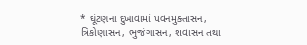* ઘૂંટણના દુખાવામાં પવનમુક્તાસન, ત્રિકોણાસન, ભુજંગાસન, શવાસન તથા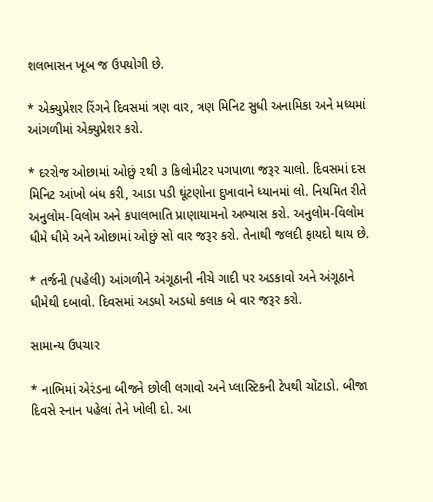શલભાસન ખૂબ જ ઉપયોગી છે.

* એક્યુપ્રેશર રિંગને દિવસમાં ત્રણ વાર, ત્રણ મિનિટ સુધી અનામિકા અને મધ્યમાં આંગળીમાં એક્યુપ્રેશર કરો.

* દરરોજ ઓછામાં ઓછું ૨થી ૩ કિલોમીટર પગપાળા જરૂર ચાલો. દિવસમાં દસ મિનિટ આંખો બંધ કરી, આડા પડી ઘૂંટણોના દુખાવાને ધ્યાનમાં લો. નિયમિત રીતે અનુલોમ-વિલોમ અને કપાલભાતિ પ્રાણાયામનો અભ્યાસ કરો. અનુલોમ-વિલોમ ધીમે ધીમે અને ઓછામાં ઓછું સો વાર જરૂર કરો. તેનાથી જલદી ફાયદો થાય છે.

* તર્જની (પહેલી) આંગળીને અંગૂઠાની નીચે ગાદી પર અડકાવો અને અંગૂઠાને ધીમેથી દબાવો. દિવસમાં અડધો અડધો કલાક બે વાર જરૂર કરો.

સામાન્ય ઉપચાર

* નાભિમાં એરંડના બીજને છોલી લગાવો અને પ્લાસ્ટિકની ટેપથી ચોંટાડો. બીજા દિવસે સ્નાન પહેલાં તેને ખોલી દો. આ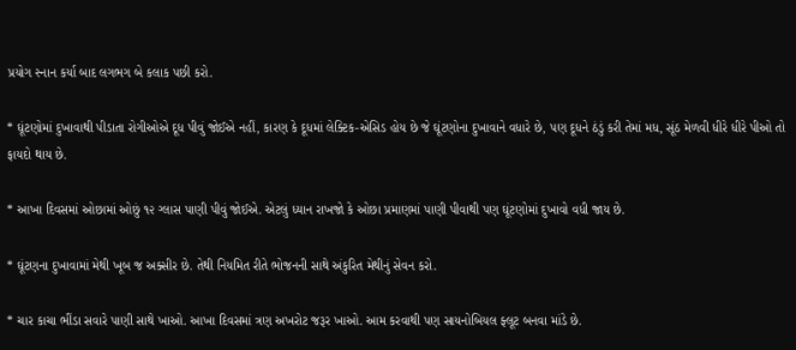પ્રયોગ સ્નાન કર્યા બાદ લગભગ બે કલાક પછી કરો.

* ઘૂંટણોમાં દુખાવાથી પીડાતા રોગીઓએ દૂધ પીવું જોઈએ નહીં, કારણ કે દૂધમાં લેક્ટિક-એસિડ હોય છે જે ઘૂંટણોના દુખાવાને વધારે છે, પણ દૂધને ઠંડું કરી તેમાં મધ, સૂંઠ મેળવી ધીરે ધીરે પીઓ તો ફાયદો થાય છે.

* આખા દિવસમાં ઓછામાં ઓછું ૧૨ ગ્લાસ પાણી પીવું જોઈએ. એટલું ધ્યાન રાખજો કે ઓછા પ્રમાણમાં પાણી પીવાથી પણ ઘૂંટણોમાં દુખાવો વધી જાય છે.

* ઘૂંટણના દુખાવામાં મેથી ખૂબ જ અક્સીર છે. તેથી નિયમિત રીતે ભોજનની સાથે અંકુરિત મેથીનું સેવન કરો.

* ચાર કાચા ભીંડા સવારે પાણી સાથે ખાઓ. આખા દિવસમાં ત્રણ અખરોટ જરૂર ખાઓ. આમ કરવાથી પણ સાયનોબિયલ ફ્લૂટ બનવા માંડે છે.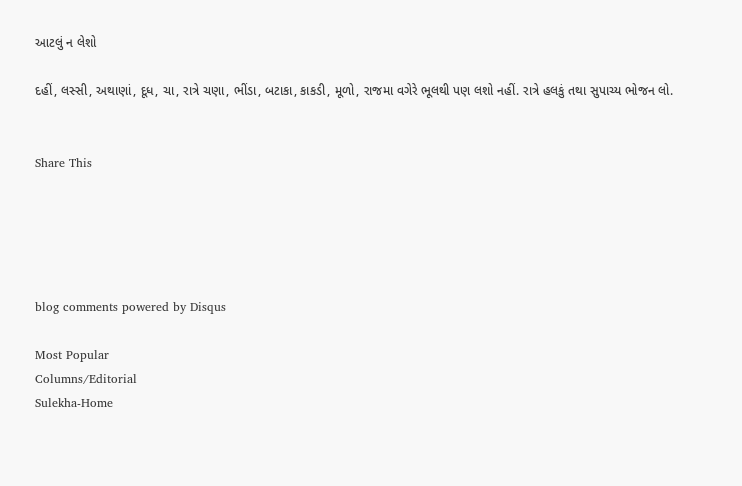આટલું ન લેશો

દહીં, લસ્સી, અથાણાં, દૂધ, ચા, રાત્રે ચણા, ભીંડા, બટાકા, કાકડી, મૂળો, રાજમા વગેરે ભૂલથી પણ લશો નહીં. રાત્રે હલકું તથા સુપાચ્ય ભોજન લો.


Share This





blog comments powered by Disqus

Most Popular
Columns/Editorial
Sulekha-Home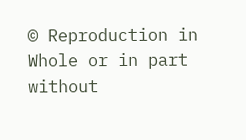© Reproduction in Whole or in part without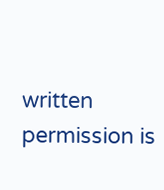written permission is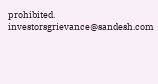prohibited.
investorsgrievance@sandesh.com